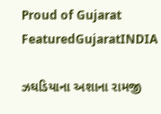Proud of Gujarat
FeaturedGujaratINDIA

ઝઘડિયાના અશાના રામજી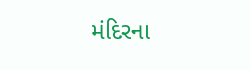મંદિરના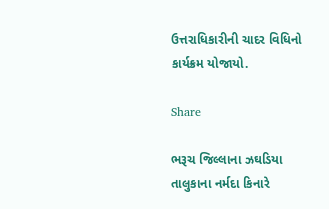ઉત્તરાધિકારીની ચાદર વિધિનો કાર્યક્રમ યોજાયો.

Share

ભરૂચ જિલ્લાના ઝઘડિયા તાલુકાના નર્મદા કિનારે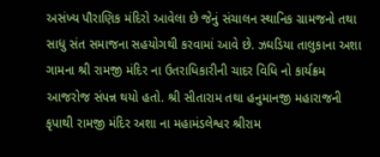અસંખ્ય પૌરાણિક મંદિરો આવેલા છે જેનું સંચાલન સ્થાનિક ગ્રામજનો તથા સાધુ સંત સમાજના સહયોગથી કરવામાં આવે છે. ઝઘડિયા તાલુકાના અશા ગામના શ્રી રામજી મંદિર ના ઉતરાધિકારીની ચાદર વિધિ નો કાર્યક્રમ આજરોજ સંપન્ન થયો હતો. શ્રી સીતારામ તથા હનુમાનજી મહારાજની કૃપાથી રામજી મંદિર અશા ના મહામંડલેશ્વર શ્રીરામ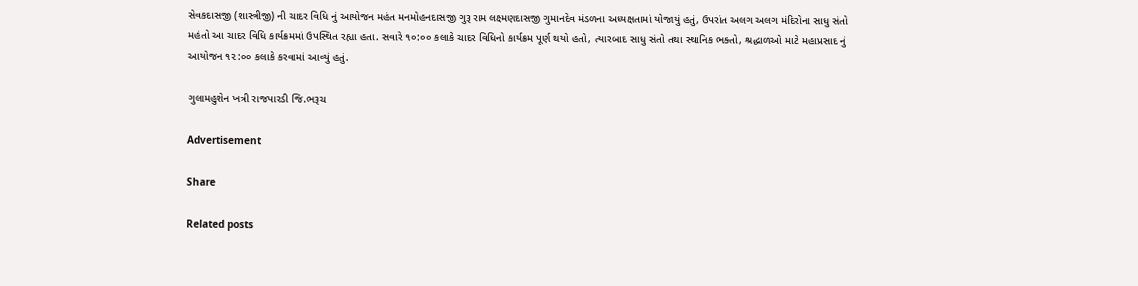સેવકદાસજી (શાસ્ત્રીજી) ની ચાદર વિધિ નું આયોજન મહંત મનમોહનદાસજી ગુરૂ રામ લક્ષ્મણદાસજી ગુમાનદેવ મંડળના અધ્યક્ષતામાં યોજાયું હતું, ઉપરાંત અલગ અલગ મંદિરોના સાધુ સંતો મહંતો આ ચાદર વિધિ કાર્યક્રમમાં ઉપસ્થિત રહ્યા હતા. સવારે ૧૦:૦૦ કલાકે ચાદર વિધિનો કાર્યક્રમ પૂર્ણ થયો હતો, ત્યારબાદ સાધુ સંતો તથા સ્થાનિક ભક્તો, શ્રદ્ધાળઓ માટે મહાપ્રસાદ નું આયોજન ૧૨:૦૦ કલાકે કરવામાં આવ્યું હતું.

ગુલામહુશેન ખત્રી રાજપારડી જિ.ભરૂચ

Advertisement

Share

Related posts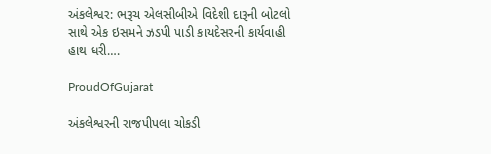અંકલેશ્વર: ભરૂચ એલસીબીએ વિદેશી દારૂની બોટલો સાથે એક ઇસમને ઝડપી પાડી કાયદેસરની કાર્યવાહી હાથ ધરી….

ProudOfGujarat

અંકલેશ્વરની રાજપીપલા ચોકડી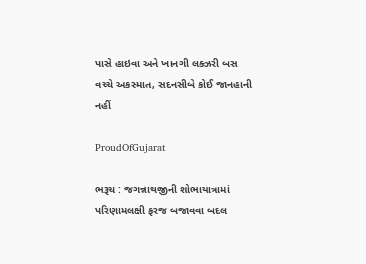પાસે હાઇવા અને ખાનગી લક્ઝરી બસ વચ્ચે અકસ્માત, સદનસીબે કોઈ જાનહાની નહીં

ProudOfGujarat

ભરૂચ : જગન્નાથજીની શોભાયાત્રામાં પરિણામલક્ષી ફરજ બજાવવા બદલ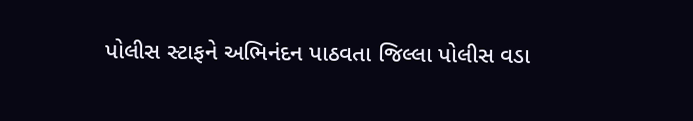પોલીસ સ્ટાફને અભિનંદન પાઠવતા જિલ્લા પોલીસ વડા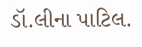ડૉ.લીના પાટિલ.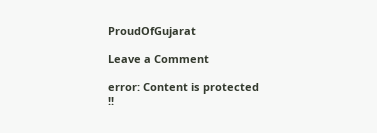ProudOfGujarat

Leave a Comment

error: Content is protected !!